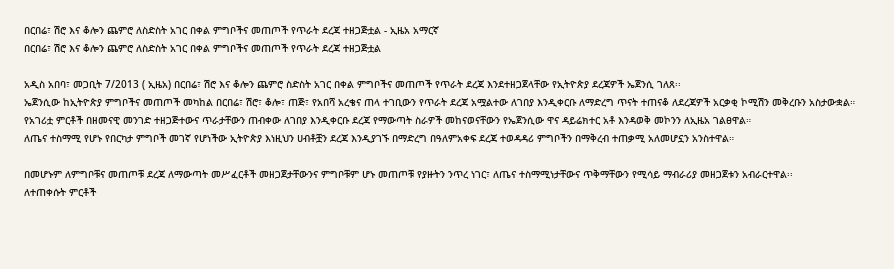በርበሬ፣ ሽሮ እና ቆሎን ጨምሮ ለስድስት አገር በቀል ምግቦችና መጠጦች የጥራት ደረጃ ተዘጋጅቷል - ኢዜአ አማርኛ
በርበሬ፣ ሽሮ እና ቆሎን ጨምሮ ለስድስት አገር በቀል ምግቦችና መጠጦች የጥራት ደረጃ ተዘጋጅቷል

አዲስ አበባ፣ መጋቢት 7/2013 ( ኢዜአ) በርበሬ፣ ሽሮ እና ቆሎን ጨምሮ ስድስት አገር በቀል ምግቦችና መጠጦች የጥራት ደረጃ እንደተዘጋጀላቸው የኢትዮጵያ ደረጃዎች ኤጀንሲ ገለጸ፡፡
ኤጀንሲው ከኢትዮጵያ ምግቦችና መጠጦች መካከል በርበሬ፣ ሽሮ፣ ቆሎ፣ ጠጅ፣ የአበሻ አረቄና ጠላ ተገቢውን የጥራት ደረጃ አሟልተው ለገበያ እንዲቀርቡ ለማድረግ ጥናት ተጠናቆ ለደረጃዎች አርቃቂ ኮሚሽን መቅረቡን አስታውቋል።
የአገሪቷ ምርቶች በዘመናዊ መንገድ ተዘጋጅተውና ጥራታቸውን ጠብቀው ለገበያ እንዲቀርቡ ደረጃ የማውጣት ስራዎች መከናወናቸውን የኤጀንሲው ዋና ዳይሬክተር አቶ እንዳወቅ መኮንን ለኢዜአ ገልፀዋል።
ለጤና ተስማሚ የሆኑ የበርካታ ምግቦች መገኛ የሆነችው ኢትዮጵያ እነዚህን ሀብቶቿን ደረጃ እንዲያገኙ በማድረግ በዓለምአቀፍ ደረጃ ተወዳዳሪ ምግቦችን በማቅረብ ተጠቃሚ አለመሆኗን አንስተዋል።

በመሆኑም ለምግቦቹና መጠጦቹ ደረጃ ለማውጣት መሥፈርቶች መዘጋጀታቸውንና ምግቦቹም ሆኑ መጠጦቹ የያዙትን ንጥረ ነገር፣ ለጤና ተስማሚነታቸውና ጥቅማቸውን የሚሳይ ማብራሪያ መዘጋጀቱን አብራርተዋል፡፡
ለተጠቀሱት ምርቶች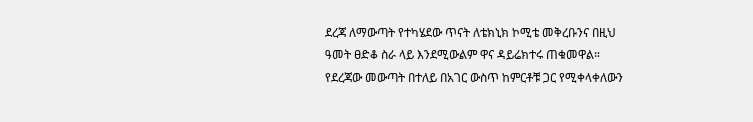ደረጃ ለማውጣት የተካሄደው ጥናት ለቴክኒክ ኮሚቴ መቅረቡንና በዚህ ዓመት ፀድቆ ስራ ላይ እንደሚውልም ዋና ዳይሬክተሩ ጠቁመዋል።
የደረጃው መውጣት በተለይ በአገር ውስጥ ከምርቶቹ ጋር የሚቀላቀለውን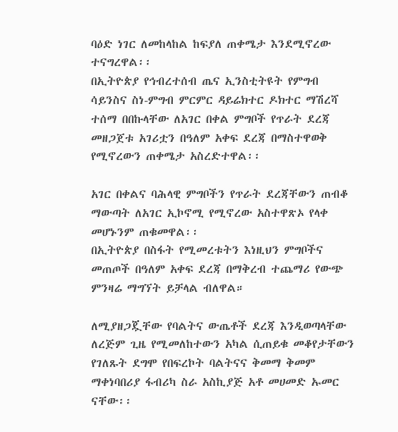ባዕድ ነገር ለመከላከል ከፍያለ ጠቀሜታ እንደሚኖረው ተናግረዋል፡፡
በኢትዮጵያ የኅብረተሰብ ጤና ኢንስቲትዩት የምግብ ሳይንስና ስነ-ምግብ ምርምር ዳይሬክተር ዶክተር ማሽረሻ ተሰማ በበኩላቸው ለአገር በቀል ምግቦች የጥራት ደረጃ መዘጋጀቱ አገሪቷን በዓለም አቀፍ ደረጃ በማስተዋወቅ የሚኖረውን ጠቀሜታ አስረድተዋል፡፡

አገር በቀልና ባሕላዊ ምግቦችን የጥራት ደረጃቸውን ጠብቆ ማውጣት ለአገር ኢኮኖሚ የሚኖረው አስተዋጽኦ የላቀ መሆኑንም ጠቁመዋል፡፡
በኢትዮጵያ በስፋት የሚመረቱትን እነዚህን ምግቦችና መጠጦች በዓለም አቀፍ ደረጃ በማቅረብ ተጨማሪ የውጭ ምንዛሬ ማግኘት ይቻላል ብለዋል።

ለሚያዘጋጇቸው የባልትና ውጤቶች ደረጃ እንዲወጣላቸው ለረጅም ጊዜ የሚመለከተውን አካል ሲጠይቁ መቆየታቸውን የገለጹት ደግሞ የበፍረኮት ባልትናና ቅመማ ቅመም ማቀነባበሪያ ፋብሪካ ስራ አስኪያጅ አቶ መሀመድ ኡመር ናቸው፡፡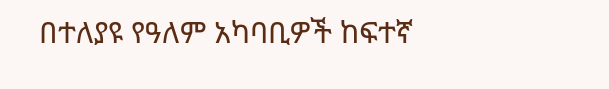በተለያዩ የዓለም አካባቢዎች ከፍተኛ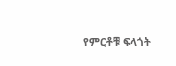የምርቶቹ ፍላጎት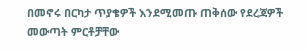በመኖሩ በርካታ ጥያቄዎች እንደሚመጡ ጠቅሰው የደረጃዎች መውጣት ምርቶቻቸው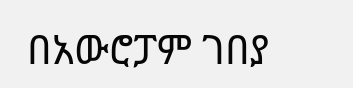በአውሮፓም ገበያ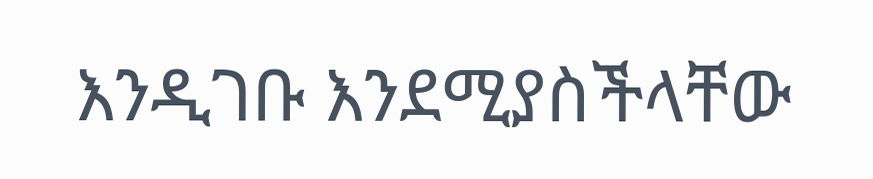እንዲገቡ እንደሚያስችላቸው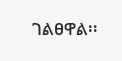ገልፀዋል፡፡